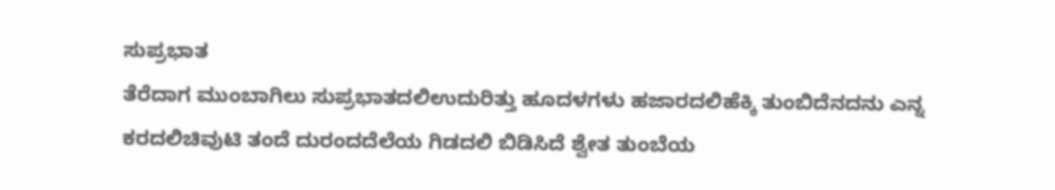ಸುಪ್ರಭಾತ
ತೆರೆದಾಗ ಮುಂಬಾಗಿಲು ಸುಪ್ರಭಾತದಲಿಉದುರಿತ್ತು ಹೂದಳಗಳು ಹಜಾರದಲಿಹೆಕ್ಕಿ ತುಂಬಿದೆನದನು ಎನ್ನ ಕರದಲಿಚಿವುಟಿ ತಂದೆ ದುರಂದದೆಲೆಯ ಗಿಡದಲಿ ಬಿಡಿಸಿದೆ ಶ್ವೇತ ತುಂಬೆಯ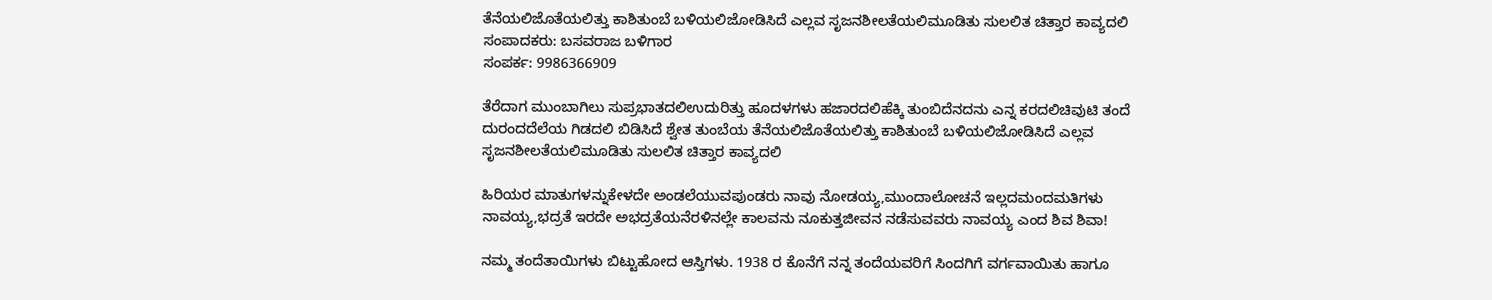ತೆನೆಯಲಿಜೊತೆಯಲಿತ್ತು ಕಾಶಿತುಂಬೆ ಬಳಿಯಲಿಜೋಡಿಸಿದೆ ಎಲ್ಲವ ಸೃಜನಶೀಲತೆಯಲಿಮೂಡಿತು ಸುಲಲಿತ ಚಿತ್ತಾರ ಕಾವ್ಯದಲಿ
ಸಂಪಾದಕರು: ಬಸವರಾಜ ಬಳಿಗಾರ
ಸಂಪರ್ಕ: 9986366909

ತೆರೆದಾಗ ಮುಂಬಾಗಿಲು ಸುಪ್ರಭಾತದಲಿಉದುರಿತ್ತು ಹೂದಳಗಳು ಹಜಾರದಲಿಹೆಕ್ಕಿ ತುಂಬಿದೆನದನು ಎನ್ನ ಕರದಲಿಚಿವುಟಿ ತಂದೆ ದುರಂದದೆಲೆಯ ಗಿಡದಲಿ ಬಿಡಿಸಿದೆ ಶ್ವೇತ ತುಂಬೆಯ ತೆನೆಯಲಿಜೊತೆಯಲಿತ್ತು ಕಾಶಿತುಂಬೆ ಬಳಿಯಲಿಜೋಡಿಸಿದೆ ಎಲ್ಲವ ಸೃಜನಶೀಲತೆಯಲಿಮೂಡಿತು ಸುಲಲಿತ ಚಿತ್ತಾರ ಕಾವ್ಯದಲಿ

ಹಿರಿಯರ ಮಾತುಗಳನ್ನುಕೇಳದೇ ಅಂಡಲೆಯುವಪುಂಡರು ನಾವು ನೋಡಯ್ಯ,ಮುಂದಾಲೋಚನೆ ಇಲ್ಲದಮಂದಮತಿಗಳು ನಾವಯ್ಯ,ಭದ್ರತೆ ಇರದೇ ಅಭದ್ರತೆಯನೆರಳಿನಲ್ಲೇ ಕಾಲವನು ನೂಕುತ್ತಜೀವನ ನಡೆಸುವವರು ನಾವಯ್ಯ ಎಂದ ಶಿವ ಶಿವಾ!

ನಮ್ಮ ತಂದೆತಾಯಿಗಳು ಬಿಟ್ಟುಹೋದ ಆಸ್ತಿಗಳು. 1938 ರ ಕೊನೆಗೆ ನನ್ನ ತಂದೆಯವರಿಗೆ ಸಿಂದಗಿಗೆ ವರ್ಗವಾಯಿತು ಹಾಗೂ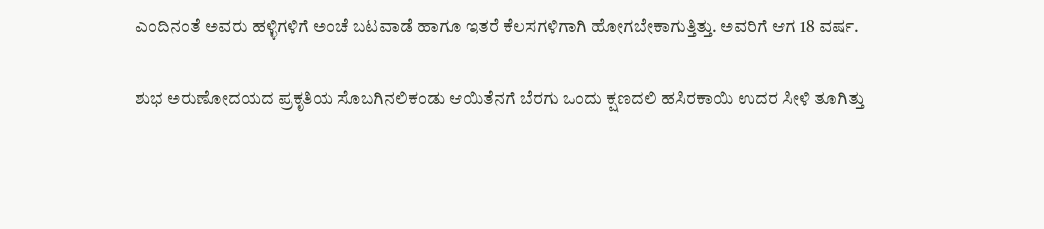ಎಂದಿನಂತೆ ಅವರು ಹಳ್ಳಿಗಳಿಗೆ ಅಂಚೆ ಬಟವಾಡೆ ಹಾಗೂ ಇತರೆ ಕೆಲಸಗಳಿಗಾಗಿ ಹೋಗಬೇಕಾಗುತ್ತಿತ್ತು. ಅವರಿಗೆ ಆಗ 18 ವರ್ಷ.

ಶುಭ ಅರುಣೋದಯದ ಪ್ರಕೃತಿಯ ಸೊಬಗಿನಲಿಕಂಡು ಆಯಿತೆನಗೆ ಬೆರಗು ಒಂದು ಕ್ಷಣದಲಿ ಹಸಿರಕಾಯಿ ಉದರ ಸೀಳಿ ತೂಗಿತ್ತು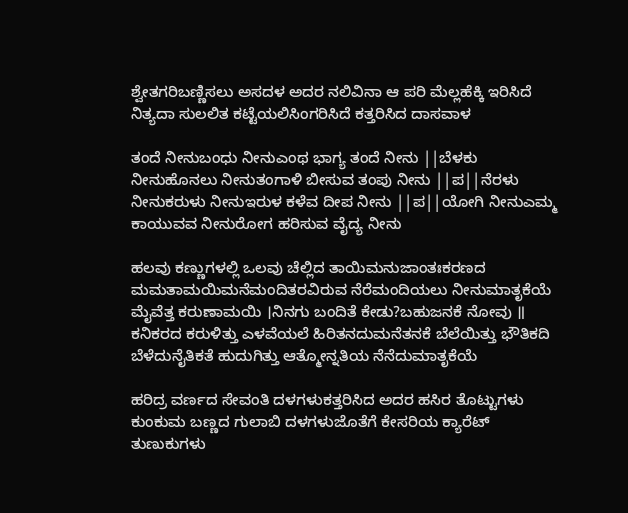ಶ್ವೇತಗರಿಬಣ್ಣಿಸಲು ಅಸದಳ ಅದರ ನಲಿವಿನಾ ಆ ಪರಿ ಮೆಲ್ಲಹೆಕ್ಕಿ ಇರಿಸಿದೆ ನಿತ್ಯದಾ ಸುಲಲಿತ ಕಟ್ಟೆಯಲಿಸಿಂಗರಿಸಿದೆ ಕತ್ತರಿಸಿದ ದಾಸವಾಳ

ತಂದೆ ನೀನುಬಂಧು ನೀನುಎಂಥ ಭಾಗ್ಯ ತಂದೆ ನೀನು ||ಬೆಳಕು ನೀನುಹೊನಲು ನೀನುತಂಗಾಳಿ ಬೀಸುವ ತಂಪು ನೀನು ||ಪ||ನೆರಳು ನೀನುಕರುಳು ನೀನುಇರುಳ ಕಳೆವ ದೀಪ ನೀನು ||ಪ||ಯೋಗಿ ನೀನುಎಮ್ಮ ಕಾಯುವವ ನೀನುರೋಗ ಹರಿಸುವ ವೈದ್ಯ ನೀನು

ಹಲವು ಕಣ್ಣುಗಳಲ್ಲಿ ಒಲವು ಚೆಲ್ಲಿದ ತಾಯಿಮನುಜಾಂತಃಕರಣದ ಮಮತಾಮಯಿಮನೆಮಂದಿತರವಿರುವ ನೆರೆಮಂದಿಯಲು ನೀನುಮಾತೃಕೆಯೆ ಮೈವೆತ್ತ ಕರುಣಾಮಯಿ ।ನಿನಗು ಬಂದಿತೆ ಕೇಡು?ಬಹುಜನಕೆ ನೋವು ॥ ಕನಿಕರದ ಕರುಳಿತ್ತು ಎಳವೆಯಲೆ ಹಿರಿತನದುಮನೆತನಕೆ ಬೆಲೆಯಿತ್ತು ಭೌತಿಕದಿ ಬೆಳೆದುನೈತಿಕತೆ ಹುದುಗಿತ್ತು ಆತ್ಮೋನ್ನತಿಯ ನೆನೆದುಮಾತೃಕೆಯೆ

ಹರಿದ್ರ ವರ್ಣದ ಸೇವಂತಿ ದಳಗಳುಕತ್ತರಿಸಿದ ಅದರ ಹಸಿರ ತೊಟ್ಟುಗಳು ಕುಂಕುಮ ಬಣ್ಣದ ಗುಲಾಬಿ ದಳಗಳುಜೊತೆಗೆ ಕೇಸರಿಯ ಕ್ಯಾರೆಟ್ ತುಣುಕುಗಳು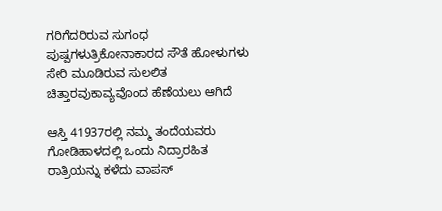ಗರಿಗೆದರಿರುವ ಸುಗಂಧ ಪುಷ್ಪಗಳುತ್ರಿಕೋನಾಕಾರದ ಸೌತೆ ಹೋಳುಗಳು ಸೇರಿ ಮೂಡಿರುವ ಸುಲಲಿತ ಚಿತ್ತಾರವುಕಾವ್ಯವೊಂದ ಹೆಣೆಯಲು ಆಗಿದೆ

ಆಸ್ತಿ 41937ರಲ್ಲಿ ನಮ್ಮ ತಂದೆಯವರು ಗೋಡಿಹಾಳದಲ್ಲಿ ಒಂದು ನಿದ್ರಾರಹಿತ ರಾತ್ರಿಯನ್ನು ಕಳೆದು ವಾಪಸ್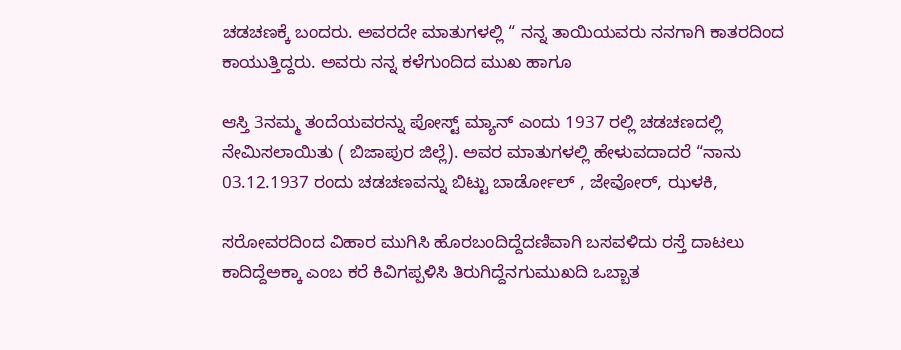ಚಡಚಣಕ್ಕೆ ಬಂದರು. ಅವರದೇ ಮಾತುಗಳಲ್ಲಿ “ ನನ್ನ ತಾಯಿಯವರು ನನಗಾಗಿ ಕಾತರದಿಂದ ಕಾಯುತ್ತಿದ್ದರು. ಅವರು ನನ್ನ ಕಳೆಗುಂದಿದ ಮುಖ ಹಾಗೂ

ಆಸ್ತಿ 3ನಮ್ಮ ತಂದೆಯವರನ್ನು ಪೋಸ್ಟ್ ಮ್ಯಾನ್ ಎಂದು 1937 ರಲ್ಲಿ ಚಡಚಣದಲ್ಲಿ ನೇಮಿಸಲಾಯಿತು ( ಬಿಜಾಪುರ ಜಿಲ್ಲೆ). ಅವರ ಮಾತುಗಳಲ್ಲಿ ಹೇಳುವದಾದರೆ “ನಾನು 03.12.1937 ರಂದು ಚಡಚಣವನ್ನು ಬಿಟ್ಟು ಬಾರ್ಡೋಲ್ , ಜೇವೋರ್, ಝಳಕಿ,

ಸರೋವರದಿಂದ ವಿಹಾರ ಮುಗಿಸಿ ಹೊರಬಂದಿದ್ದೆದಣಿವಾಗಿ ಬಸವಳಿದು ರಸ್ತೆ ದಾಟಲು ಕಾದಿದ್ದೆಅಕ್ಕಾ ಎಂಬ ಕರೆ ಕಿವಿಗಪ್ಪಳಿಸಿ ತಿರುಗಿದ್ದೆನಗುಮುಖದಿ ಒಬ್ಬಾತ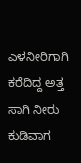ಎಳನೀರಿಗಾಗಿ ಕರೆದಿದ್ದ ಅತ್ತ ಸಾಗಿ ನೀರು ಕುಡಿವಾಗ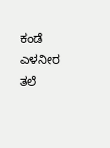ಕಂಡೆ ಎಳನೀರ ತಲೆ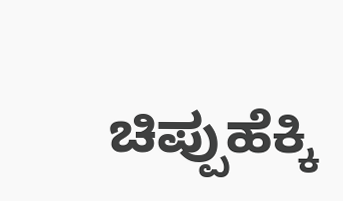ಚಿಪ್ಪುಹೆಕ್ಕಿ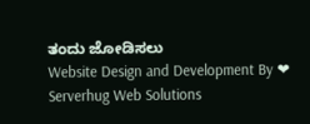ತಂದು ಜೋಡಿಸಲು
Website Design and Development By ❤ Serverhug Web Solutions